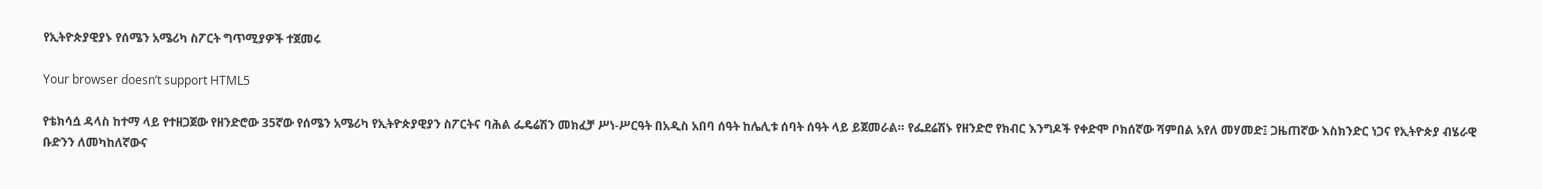የኢትዮጵያዊያኑ የሰሜን አሜሪካ ስፖርት ግጥሚያዎች ተጀመሩ

Your browser doesn’t support HTML5

የቴክሳሷ ዳላስ ከተማ ላይ የተዘጋጀው የዘንድሮው 35ኛው የሰሜን አሜሪካ የኢትዮጵያዊያን ስፖርትና ባሕል ፌዴሬሽን መክፈቻ ሥነ-ሥርዓት በአዲስ አበባ ሰዓት ከሌሊቱ ሰባት ሰዓት ላይ ይጀመራል። የፌደሬሽኑ የዘንድሮ የክብር እንግዶች የቀድሞ ቦክሰኛው ሻምበል አየለ መሃመድ፤ ጋዜጠኛው እስክንድር ነጋና የኢትዮጵያ ብሄራዊ ቡድንን ለመካከለኛውና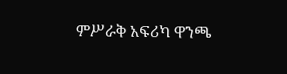ምሥራቅ አፍሪካ ዋንጫ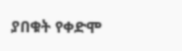ያበቁት የቀድሞ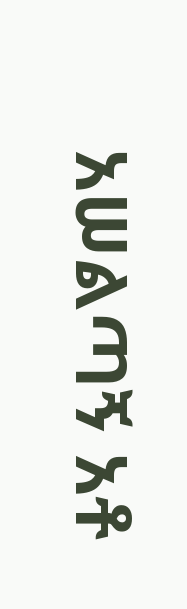አሠልጣኝ አቶ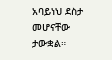አባይነህ ደስታ መሆናቸው ታውቋል።